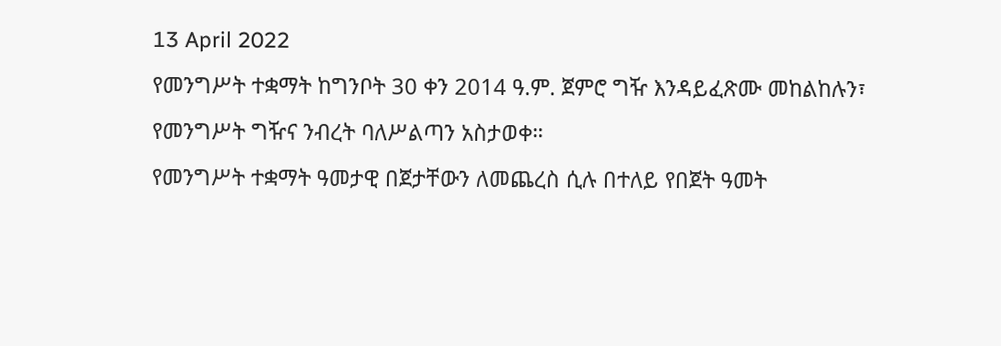13 April 2022
የመንግሥት ተቋማት ከግንቦት 30 ቀን 2014 ዓ.ም. ጀምሮ ግዥ እንዳይፈጽሙ መከልከሉን፣ የመንግሥት ግዥና ንብረት ባለሥልጣን አስታወቀ።
የመንግሥት ተቋማት ዓመታዊ በጀታቸውን ለመጨረስ ሲሉ በተለይ የበጀት ዓመት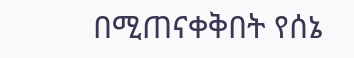በሚጠናቀቅበት የሰኔ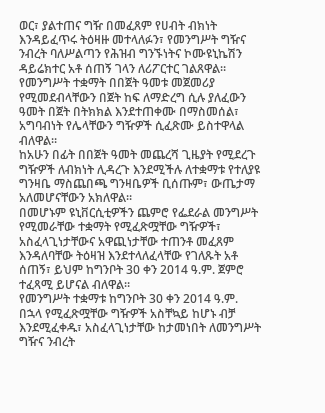ወር፣ ያልተጠና ግዥ በመፈጸም የሀብት ብክነት እንዳይፈጥሩ ትዕዛዙ መተላለፉን፣ የመንግሥት ግዥና ንብረት ባለሥልጣን የሕዝብ ግንኙነትና ኮሙዩኒኬሽን ዳይሬክተር አቶ ሰጠኝ ገላን ለሪፖርተር ገልጸዋል።
የመንግሥት ተቋማት በበጀት ዓመቱ መጀመሪያ የሚመደብላቸውን በጀት ከፍ ለማድረግ ሲሉ ያለፈውን ዓመት በጀት በትክክል እንደተጠቀሙ በማስመሰል፣ አግባብነት የሌላቸውን ግዥዎች ሲፈጽሙ ይስተዋላል ብለዋል።
ከአሁን በፊት በበጀት ዓመት መጨረሻ ጊዜያት የሚደረጉ ግዥዎች ለብክነት ሊዳረጉ እንደሚችሉ ለተቋማቱ የተለያዩ ግንዛቤ ማስጨበጫ ግንዛቤዎች ቢሰጡም፣ ውጤታማ አለመሆናቸውን አክለዋል።
በመሆኑም ዩኒቨርሲቲዎችን ጨምሮ የፌደራል መንግሥት የሚመራቸው ተቋማት የሚፈጽሟቸው ግዥዎች፣ አስፈላጊነታቸውና አዋጪነታቸው ተጠንቶ መፈጸም እንዳለባቸው ትዕዛዝ እንደተላለፈላቸው የገለጹት አቶ ሰጠኝ፣ ይህም ከግንቦት 30 ቀን 2014 ዓ.ም. ጀምሮ ተፈጻሚ ይሆናል ብለዋል።
የመንግሥት ተቋማቱ ከግንቦት 30 ቀን 2014 ዓ.ም. በኋላ የሚፈጽሟቸው ግዥዎች አስቸኳይ ከሆኑ ብቻ እንደሚፈቀዱ፣ አስፈላጊነታቸው ከታመነበት ለመንግሥት ግዥና ንብረት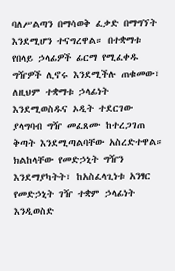ባለሥልጣን በማሳወቅ ፈቃድ በማግኘት እንደሚሆን ተናግረዋል። በተቋማቱ የበላይ ኃላፊዎች ፊርማ የሚፈቀዱ ግዥዎች ሊኖሩ እንደሚችሉ ጠቁመው፣ ለዚህም ተቋማቱ ኃላፊነት እንደሚወስዱና ኦዲት ተደርገው ያላግባብ ግዥ መፈጸሙ ከተረጋገጠ ቅጣት እንደሚጣልባቸው አስረድተዋል።
ክልከላቸው የመድኃኒት ግዥን እንደማያካትት፣ ከአስፈላጊነቱ አንፃር የመድኃኒት ገዥ ተቋም ኃላፊነት እንዲወስድ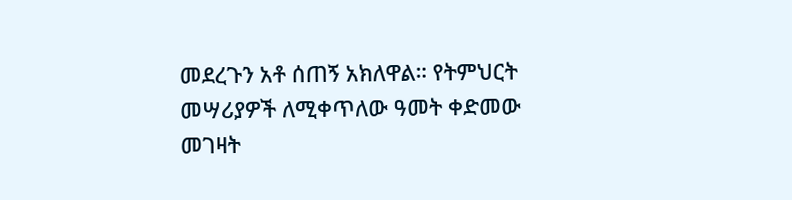መደረጉን አቶ ሰጠኝ አክለዋል። የትምህርት መሣሪያዎች ለሚቀጥለው ዓመት ቀድመው መገዛት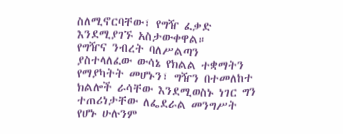ስለሚኖርባቸው፣ የግዥ ፈቃድ እንደሚያገኙ አስታውቀዋል።
የግዥና ንብረት ባለሥልጣን ያስተላለፈው ውሳኔ የክልል ተቋማትን የማያካትት መሆኑን፣ ግዥን በተመለከተ ክልሎች ራሳቸው እንደሚወስኑ ነገር ግን ተጠሪነታቸው ለፌደራል መንግሥት የሆኑ ሁሉንም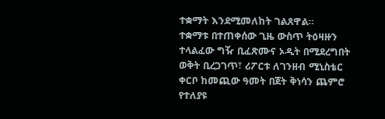ተቋማት እንደሚመለከት ገልጸዋል።
ተቋማቱ በተጠቀሰው ጊዜ ውስጥ ትዕዛዙን ተላልፈው ግዥ ቢፈጽሙና ኦዲት በሚደረግበት ወቅት ቢረጋገጥ፣ ሪፖርቱ ለገንዘብ ሚኒስቴር ቀርቦ ከመጪው ዓመት በጀት ቅነሳን ጨምሮ የተለያዩ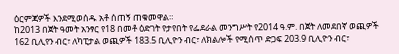ዕርምጃዎች እንደሚወሰዱ አቶ ሰጠኝ ጠቁመዋል።
ከ2013 በጀት ዓመት አንፃር የ18 በመቶ ዕድገት የታየበት የፌደራል መንግሥት የ2014 ዓ.ም. በጀት ለመደበኛ ወጪዎች 162 ቢሊየን ብር፣ ለካፒታል ወጪዎች 183.5 ቢሊዮን ብር፣ ለክልሎች የሚሰጥ ድጋፍ 203.9 ቢሊዮን ብር፣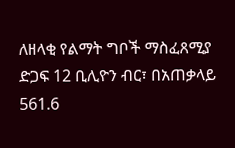ለዘላቂ የልማት ግቦች ማስፈጸሚያ ድጋፍ 12 ቢሊዮን ብር፣ በአጠቃላይ 561.6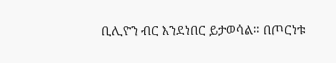ቢሊዮን ብር እንደነበር ይታወሳል። በጦርነቱ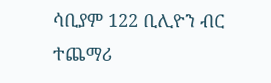ሳቢያም 122 ቢሊዮን ብር ተጨማሪ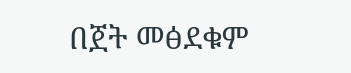በጀት መፅደቁም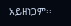አይዘነጋም፡፡